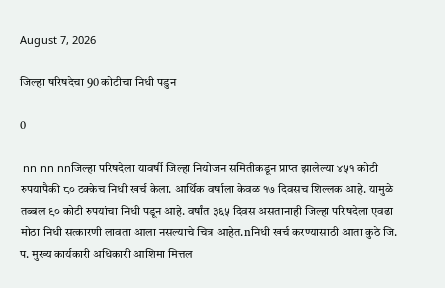August 7, 2026

जिल्हा षरिषदेचा 90 कोटीचा निधी पडुन

0

 nn nn nnजिल्हा परिषदेला यावर्षी जिल्हा नियोजन समितीकडून प्राप्त झालेल्या ४५१ कोटी रुपयापैकी ८० टक्केच निधी खर्च केला. आर्थिक वर्षाला केवळ १७ दिवसच शिल्लक आहे. यामुळे तब्बल ९० कोटी रुपयांचा निधी पडून आहे. वर्षांत ३६५ दिवस असतानाही जिल्हा परिषदेला एवढा मोठा निधी सत्कारणी लावता आला नसल्याचे चित्र आहेत.nनिधी खर्च करण्यासाठी आता कुठे जि. प. मुख्य कार्यकारी अधिकारी आशिमा मित्तल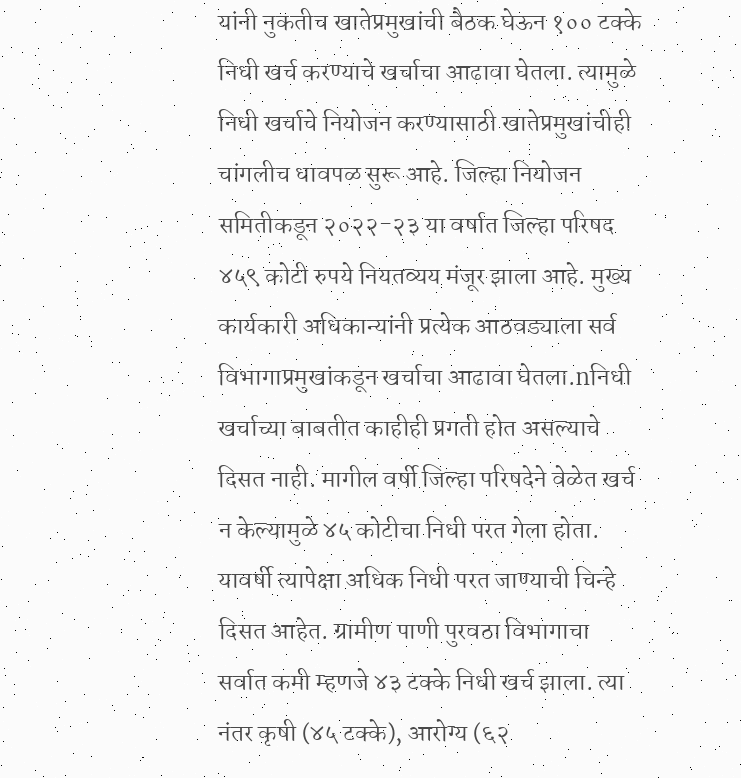यांनी नुकतीच खातेप्रमुखांची बैठक घेऊन १०० टक्के निधी खर्च करण्याचे खर्चाचा आढावा घेतला. त्यामुळे निधी खर्चाचे नियोजन करण्यासाठी खातेप्रमुखांचीही चांगलीच धावपळ सुरू आहे. जिल्हा नियोजन समितीकडून २०२२-२३ या वर्षात जिल्हा परिषद ४५९ कोटी रुपये नियतव्यय मंजूर झाला आहे. मुख्य कार्यकारी अधिकान्यांनी प्रत्येक आठवड्याला सर्व विभागाप्रमुखांकडून खर्चाचा आढावा घेतला.nनिधी खर्चाच्या बाबतीत काहीही प्रगती होत असल्याचे दिसत नाही. मागील वर्षी जिल्हा परिषदेने वेळेत खर्च न केल्यामुळे ४५ कोटीचा निधी परत गेला होता. यावर्षी त्यापेक्षा अधिक निधी परत जाण्याची चिन्हे दिसत आहेत. ग्रामीण पाणी पुरवठा विभागाचा सर्वात कमी म्हणजे ४३ टक्के निधी खर्च झाला. त्या नंतर कृषी (४५ टक्के), आरोग्य (६२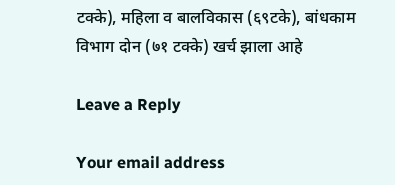टक्के), महिला व बालविकास (६९टके), बांधकाम विभाग दोन (७१ टक्के) खर्च झाला आहे

Leave a Reply

Your email address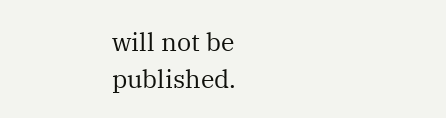will not be published.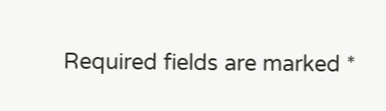Required fields are marked *